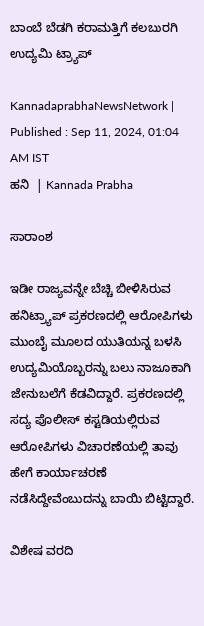ಬಾಂಬೆ ಬೆಡಗಿ ಕರಾಮತ್ತಿಗೆ ಕಲಬುರಗಿ ಉದ್ಯಮಿ ಟ್ರ್ಯಾಪ್

KannadaprabhaNewsNetwork |
Published : Sep 11, 2024, 01:04 AM IST
ಹನಿ  | Kannada Prabha

ಸಾರಾಂಶ

ಇಡೀ ರಾಜ್ಯವನ್ನೇ ಬೆಚ್ಚಿ ಬೀಳಿಸಿರುವ ಹನಿಟ್ರ್ಯಾಪ್‌ ಪ್ರಕರಣದಲ್ಲಿ ಆರೋಪಿಗಳು ಮುಂಬೈ ಮೂಲದ ಯುತಿಯನ್ನ ಬಳಸಿ ಉದ್ಯಮಿಯೊಬ್ಬರನ್ನು ಬಲು ನಾಜೂಕಾಗಿ ಜೇನುಬಲೆಗೆ ಕೆಡವಿದ್ದಾರೆ. ಪ್ರಕರಣದಲ್ಲಿ ಸದ್ಯ ಪೊಲೀಸ್‌ ಕಸ್ಟಡಿಯಲ್ಲಿರುವ ಆರೋಪಿಗಳು ವಿಚಾರಣೆಯಲ್ಲಿ ತಾವು ಹೇಗೆ ಕಾರ್ಯಾಚರಣೆ ನಡೆಸಿದ್ದೇವೆಂಬುದನ್ನು ಬಾಯಿ ಬಿಟ್ಟಿದ್ದಾರೆ.

ವಿಶೇಷ ವರದಿ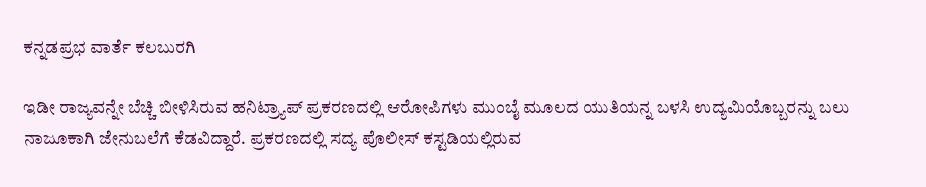ಕನ್ನಡಪ್ರಭ ವಾರ್ತೆ ಕಲಬುರಗಿ

ಇಡೀ ರಾಜ್ಯವನ್ನೇ ಬೆಚ್ಚಿ ಬೀಳಿಸಿರುವ ಹನಿಟ್ರ್ಯಾಪ್‌ ಪ್ರಕರಣದಲ್ಲಿ ಆರೋಪಿಗಳು ಮುಂಬೈ ಮೂಲದ ಯುತಿಯನ್ನ ಬಳಸಿ ಉದ್ಯಮಿಯೊಬ್ಬರನ್ನು ಬಲು ನಾಜೂಕಾಗಿ ಜೇನುಬಲೆಗೆ ಕೆಡವಿದ್ದಾರೆ. ಪ್ರಕರಣದಲ್ಲಿ ಸದ್ಯ ಪೊಲೀಸ್‌ ಕಸ್ಟಡಿಯಲ್ಲಿರುವ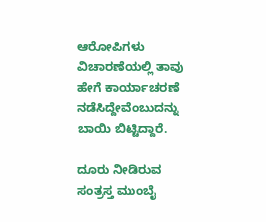ಆರೋಪಿಗಳು ವಿಚಾರಣೆಯಲ್ಲಿ ತಾವು ಹೇಗೆ ಕಾರ್ಯಾಚರಣೆ ನಡೆಸಿದ್ದೇವೆಂಬುದನ್ನು ಬಾಯಿ ಬಿಟ್ಟಿದ್ದಾರೆ.

ದೂರು ನೀಡಿರುವ ಸಂತ್ರಸ್ತ ಮುಂಬೈ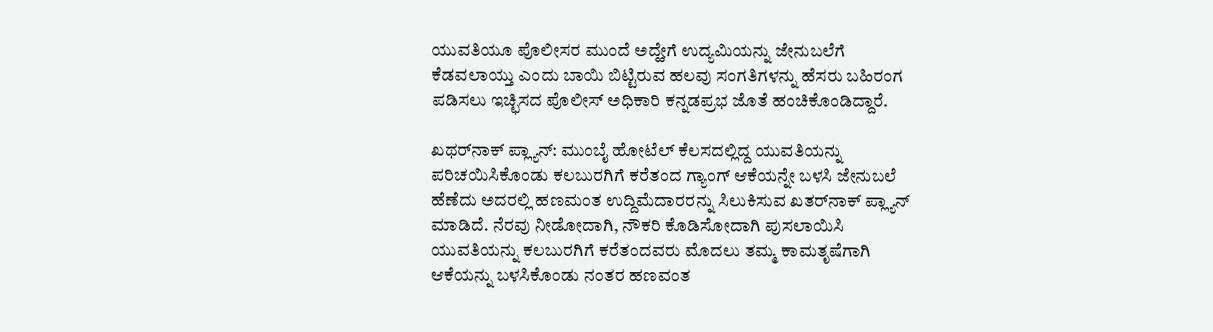ಯುವತಿಯೂ ಪೊಲೀಸರ ಮುಂದೆ ಅದ್ಹೇಗೆ ಉದ್ಯಮಿಯನ್ನು ಜೇನುಬಲೆಗೆ ಕೆಡವಲಾಯ್ತು ಎಂದು ಬಾಯಿ ಬಿಟ್ಟಿರುವ ಹಲವು ಸಂಗತಿಗಳನ್ನು ಹೆಸರು ಬಹಿರಂಗ ಪಡಿಸಲು ಇಚ್ಛಿಸದ ಪೊಲೀಸ್‌ ಅಧಿಕಾರಿ ಕನ್ನಡಪ್ರಭ ಜೊತೆ ಹಂಚಿಕೊಂಡಿದ್ದಾರೆ.

ಖಥರ್‌ನಾಕ್‌ ಪ್ಲ್ಯಾನ್‌: ಮುಂಬೈ ಹೋಟೆಲ್‌ ಕೆಲಸದಲ್ಲಿದ್ದ ಯುವತಿಯನ್ನು ಪರಿಚಯಿಸಿಕೊಂಡು ಕಲಬುರಗಿಗೆ ಕರೆತಂದ ಗ್ಯಾಂಗ್ ಆಕೆಯನ್ನೇ ಬಳಸಿ ಜೇನುಬಲೆ ಹೆಣೆದು ಅದರಲ್ಲಿ ಹಣಮಂತ ಉದ್ದಿಮೆದಾರರನ್ನು ಸಿಲುಕಿಸುವ ಖತರ್‌ನಾಕ್‌ ಪ್ಲ್ಯಾನ್‌ ಮಾಡಿದೆ. ನೆರವು ನೀಡೋದಾಗಿ, ನೌಕರಿ ಕೊಡಿಸೋದಾಗಿ ಪುಸಲಾಯಿಸಿ ಯುವತಿಯನ್ನು ಕಲಬುರಗಿಗೆ ಕರೆತಂದವರು ಮೊದಲು ತಮ್ಮ ಕಾಮತೃಷೆಗಾಗಿ ಆಕೆಯನ್ನು ಬಳಸಿಕೊಂಡು ನಂತರ ಹಣವಂತ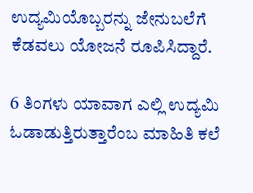ಉದ್ಯಮಿಯೊಬ್ಬರನ್ನು ಜೇನುಬಲೆಗೆ ಕೆಡವಲು ಯೋಜನೆ ರೂಪಿಸಿದ್ದಾರೆ.

6 ತಿಂಗಳು ಯಾವಾಗ ಎಲ್ಲಿ ಉದ್ಯಮಿ ಓಡಾಡುತ್ತಿರುತ್ತಾರೆಂಬ ಮಾಹಿತಿ ಕಲೆ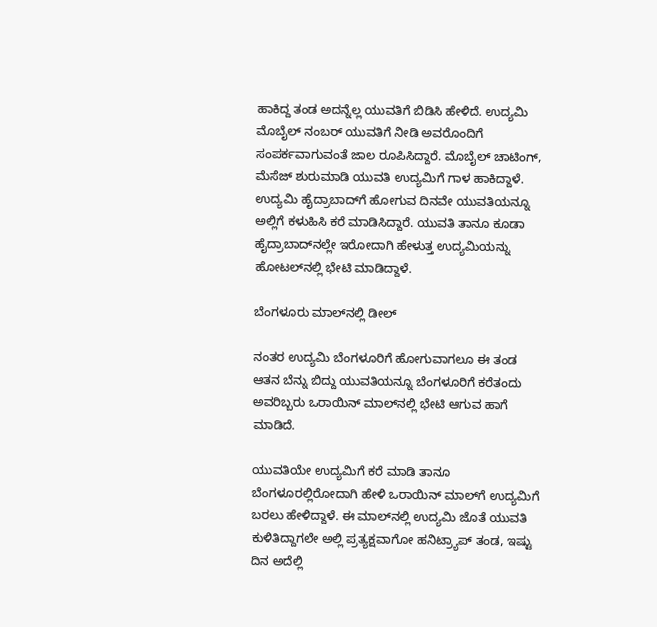ಹಾಕಿದ್ದ ತಂಡ ಅದನ್ನೆಲ್ಲ ಯುವತಿಗೆ ಬಿಡಿಸಿ ಹೇಳಿದೆ. ಉದ್ಯಮಿ ಮೊಬೈಲ್ ನಂಬರ್‌ ಯುವತಿಗೆ ನೀಡಿ ಅವರೊಂದಿಗೆ ಸಂಪರ್ಕವಾಗುವಂತೆ ಜಾಲ ರೂಪಿಸಿದ್ದಾರೆ. ಮೊಬೈಲ್‌ ಚಾಟಿಂಗ್‌, ಮೆಸೆಜ್‌ ಶುರುಮಾಡಿ ಯುವತಿ ಉದ್ಯಮಿಗೆ ಗಾಳ ಹಾಕಿದ್ದಾಳೆ. ಉದ್ಯಮಿ ಹೈದ್ರಾಬಾದ್‌ಗೆ ಹೋಗುವ ದಿನವೇ ಯುವತಿಯನ್ನೂ ಅಲ್ಲಿಗೆ ಕಳುಹಿಸಿ ಕರೆ ಮಾಡಿಸಿದ್ದಾರೆ. ಯುವತಿ ತಾನೂ ಕೂಡಾ ಹೈದ್ರಾಬಾದ್‌ನಲ್ಲೇ ಇರೋದಾಗಿ ಹೇಳುತ್ತ ಉದ್ಯಮಿಯನ್ನು ಹೋಟಲ್‌ನಲ್ಲಿ ಭೇಟಿ ಮಾಡಿದ್ದಾಳೆ.

ಬೆಂಗಳೂರು ಮಾಲ್‌ನಲ್ಲಿ ಡೀಲ್‌

ನಂತರ ಉದ್ಯಮಿ ಬೆಂಗಳೂರಿಗೆ ಹೋಗುವಾಗಲೂ ಈ ತಂಡ ಆತನ ಬೆನ್ನು ಬಿದ್ದು ಯುವತಿಯನ್ನೂ ಬೆಂಗಳೂರಿಗೆ ಕರೆತಂದು ಅವರಿಬ್ಬರು ಒರಾಯಿನ್‌ ಮಾಲ್‌ನಲ್ಲಿ ಭೇಟಿ ಆಗುವ ಹಾಗೆ ಮಾಡಿದೆ.

ಯುವತಿಯೇ ಉದ್ಯಮಿಗೆ ಕರೆ ಮಾಡಿ ತಾನೂ ಬೆಂಗಳೂರಲ್ಲಿರೋದಾಗಿ ಹೇಳಿ ಒರಾಯಿನ್ ಮಾಲ್‌ಗೆ ಉದ್ಯಮಿಗೆ ಬರಲು ಹೇಳಿದ್ದಾಳೆ. ಈ ಮಾಲ್‌ನಲ್ಲಿ ಉದ್ಯಮಿ ಜೊತೆ ಯುವತಿ ಕುಳಿತಿದ್ದಾಗಲೇ ಅಲ್ಲಿ ಪ್ರತ್ಯಕ್ಷವಾಗೋ ಹನಿಟ್ರ್ಯಾಪ್‌ ತಂಡ, ಇಷ್ಟು ದಿನ ಅದೆಲ್ಲಿ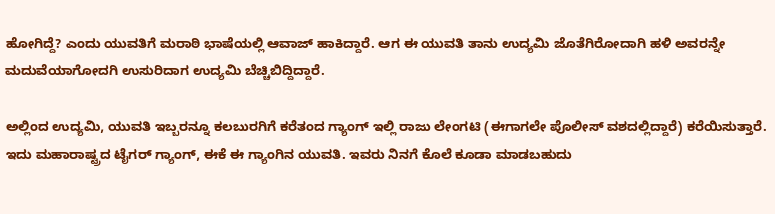ಹೋಗಿದ್ದೆ? ಎಂದು ಯುವತಿಗೆ ಮರಾಠಿ ಭಾಷೆಯಲ್ಲಿ ಆವಾಜ್‌ ಹಾಕಿದ್ದಾರೆ. ಆಗ ಈ ಯುವತಿ ತಾನು ಉದ್ಯಮಿ ಜೊತೆಗಿರೋದಾಗಿ ಹಳಿ ಅವರನ್ನೇ ಮದುವೆಯಾಗೋದಗಿ ಉಸುರಿದಾಗ ಉದ್ಯಮಿ ಬೆಚ್ಚಿಬಿದ್ದಿದ್ದಾರೆ.

ಅಲ್ಲಿಂದ ಉದ್ಯಮಿ, ಯುವತಿ ಇಬ್ಬರನ್ನೂ ಕಲಬುರಗಿಗೆ ಕರೆತಂದ ಗ್ಯಾಂಗ್‌ ಇಲ್ಲಿ ರಾಜು ಲೇಂಗಟಿ (ಈಗಾಗಲೇ ಪೊಲೀಸ್‌ ವಶದಲ್ಲಿದ್ದಾರೆ) ಕರೆಯಿಸುತ್ತಾರೆ. ಇದು ಮಹಾರಾಷ್ಟ್ರದ ಟೈಗರ್‌ ಗ್ಯಾಂಗ್‌, ಈಕೆ ಈ ಗ್ಯಾಂಗಿನ ಯುವತಿ. ಇವರು ನಿನಗೆ ಕೊಲೆ ಕೂಡಾ ಮಾಡಬಹುದು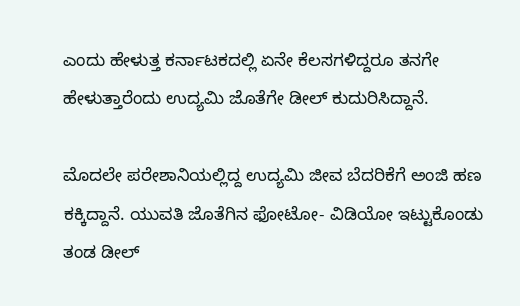ಎಂದು ಹೇಳುತ್ತ ಕರ್ನಾಟಕದಲ್ಲಿ ಏನೇ ಕೆಲಸಗಳಿದ್ದರೂ ತನಗೇ ಹೇಳುತ್ತಾರೆಂದು ಉದ್ಯಮಿ ಜೊತೆಗೇ ಡೀಲ್‌ ಕುದುರಿಸಿದ್ದಾನೆ.

ಮೊದಲೇ ಪರೇಶಾನಿಯಲ್ಲಿದ್ದ ಉದ್ಯಮಿ ಜೀವ ಬೆದರಿಕೆಗೆ ಅಂಜಿ ಹಣ ಕಕ್ಕಿದ್ದಾನೆ. ಯುವತಿ ಜೊತೆಗಿನ ಫೋಟೋ- ವಿಡಿಯೋ ಇಟ್ಟುಕೊಂಡು ತಂಡ ಡೀಲ್‌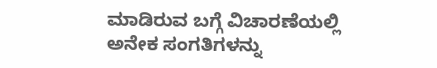ಮಾಡಿರುವ ಬಗ್ಗೆ ವಿಚಾರಣೆಯಲ್ಲಿ ಅನೇಕ ಸಂಗತಿಗಳನ್ನು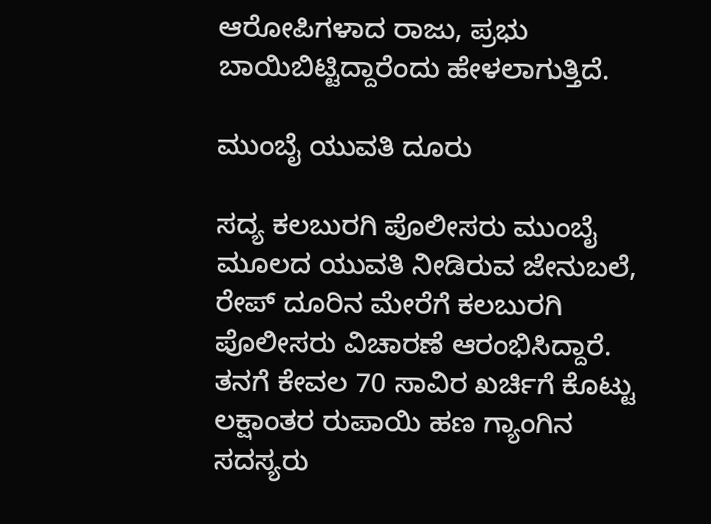ಆರೋಪಿಗಳಾದ ರಾಜು, ಪ್ರಭು ಬಾಯಿಬಿಟ್ಟಿದ್ದಾರೆಂದು ಹೇಳಲಾಗುತ್ತಿದೆ.

ಮುಂಬೈ ಯುವತಿ ದೂರು

ಸದ್ಯ ಕಲಬುರಗಿ ಪೊಲೀಸರು ಮುಂಬೈ ಮೂಲದ ಯುವತಿ ನೀಡಿರುವ ಜೇನುಬಲೆ, ರೇಪ್‌ ದೂರಿನ ಮೇರೆಗೆ ಕಲಬುರಗಿ ಪೊಲೀಸರು ವಿಚಾರಣೆ ಆರಂಭಿಸಿದ್ದಾರೆ. ತನಗೆ ಕೇವಲ 70 ಸಾವಿರ ಖರ್ಚಿಗೆ ಕೊಟ್ಟು ಲಕ್ಷಾಂತರ ರುಪಾಯಿ ಹಣ ಗ್ಯಾಂಗಿನ ಸದಸ್ಯರು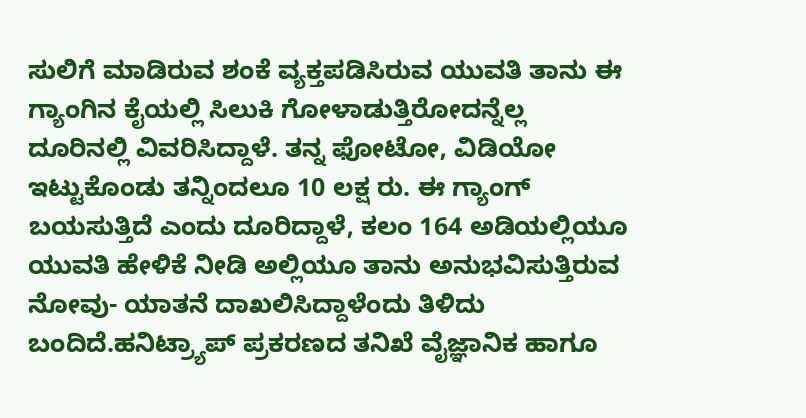ಸುಲಿಗೆ ಮಾಡಿರುವ ಶಂಕೆ ವ್ಯಕ್ತಪಡಿಸಿರುವ ಯುವತಿ ತಾನು ಈ ಗ್ಯಾಂಗಿನ ಕೈಯಲ್ಲಿ ಸಿಲುಕಿ ಗೋಳಾಡುತ್ತಿರೋದನ್ನೆಲ್ಲ ದೂರಿನಲ್ಲಿ ವಿವರಿಸಿದ್ದಾಳೆ. ತನ್ನ ಫೋಟೋ, ವಿಡಿಯೋ ಇಟ್ಟುಕೊಂಡು ತನ್ನಿಂದಲೂ 10 ಲಕ್ಷ ರು. ಈ ಗ್ಯಾಂಗ್‌ ಬಯಸುತ್ತಿದೆ ಎಂದು ದೂರಿದ್ದಾಳೆ, ಕಲಂ 164 ಅಡಿಯಲ್ಲಿಯೂ ಯುವತಿ ಹೇಳಿಕೆ ನೀಡಿ ಅಲ್ಲಿಯೂ ತಾನು ಅನುಭವಿಸುತ್ತಿರುವ ನೋವು- ಯಾತನೆ ದಾಖಲಿಸಿದ್ದಾಳೆಂದು ತಿಳಿದು ಬಂದಿದೆ.ಹನಿಟ್ರ್ಯಾಪ್‌ ಪ್ರಕರಣದ ತನಿಖೆ ವೈಜ್ಞಾನಿಕ ಹಾಗೂ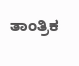ತಾಂತ್ರಿಕ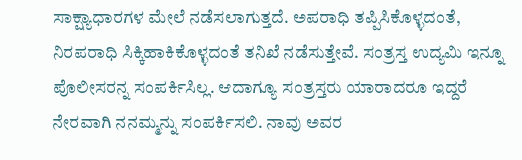ಸಾಕ್ಷ್ಯಾಧಾರಗಳ ಮೇಲೆ ನಡೆಸಲಾಗುತ್ತದೆ. ಅಪರಾಧಿ ತಪ್ಪಿಸಿಕೊಳ್ಳದಂತೆ, ನಿರಪರಾಧಿ ಸಿಕ್ಕಿಹಾಕಿಕೊಳ್ಳದಂತೆ ತನಿಖೆ ನಡೆಸುತ್ತೇವೆ. ಸಂತ್ರಸ್ತ ಉದ್ಯಮಿ ಇನ್ನೂ ಪೊಲೀಸರನ್ನ ಸಂಪರ್ಕಿಸಿಲ್ಲ. ಆದಾಗ್ಯೂ ಸಂತ್ರಸ್ತರು ಯಾರಾದರೂ ಇದ್ದರೆ ನೇರವಾಗಿ ನನಮ್ಮನ್ನು ಸಂಪರ್ಕಿಸಲಿ. ನಾವು ಅವರ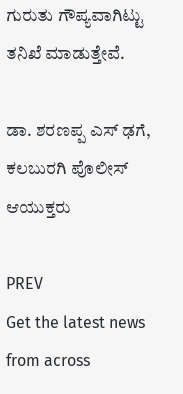ಗುರುತು ಗೌಪ್ಯವಾಗಿಟ್ಟು ತನಿಖೆ ಮಾಡುತ್ತೇವೆ.

ಡಾ. ಶರಣಪ್ಪ ಎಸ್‌ ಢಗೆ, ಕಲಬುರಗಿ ಪೊಲೀಸ್‌ ಆಯುಕ್ತರು

PREV
Get the latest news from across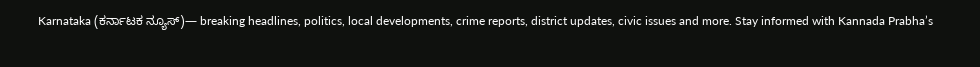Karnataka (ಕರ್ನಾಟಕ ನ್ಯೂಸ್)— breaking headlines, politics, local developments, crime reports, district updates, civic issues and more. Stay informed with Kannada Prabha’s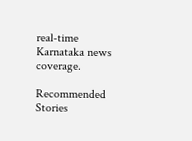real‑time Karnataka news coverage.

Recommended Stories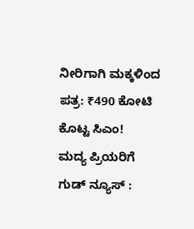ನೀರಿಗಾಗಿ ಮಕ್ಕಳಿಂದ ಪತ್ರ: ₹490 ಕೋಟಿ ಕೊಟ್ಟ ಸಿಎಂ!
ಮದ್ಯ ಪ್ರಿಯರಿಗೆ ಗುಡ್ ನ್ಯೂಸ್ :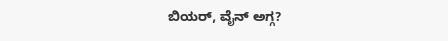ಬಿಯರ್‌, ವೈನ್‌ ಅಗ್ಗ?